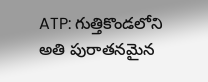ATP: గుత్తికొండలోని అతి పురాతనమైన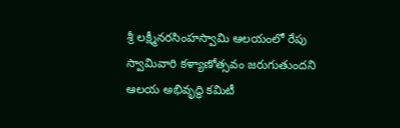శ్రీ లక్ష్మీనరసింహస్వామి ఆలయంలో రేపు స్వామివారి కళ్యాణోత్సవం జరుగుతుందని ఆలయ అభివృద్ధి కమిటీ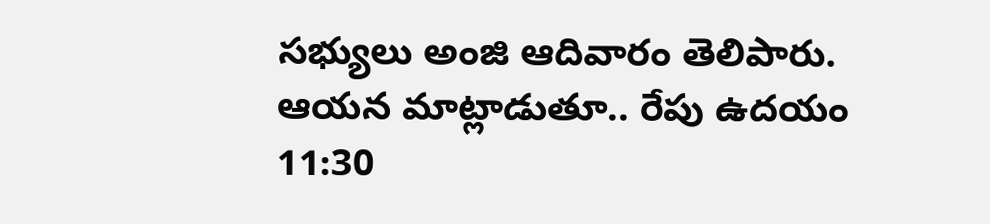సభ్యులు అంజి ఆదివారం తెలిపారు. ఆయన మాట్లాడుతూ.. రేపు ఉదయం 11:30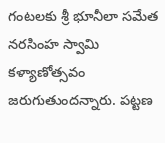గంటలకు శ్రీ భూనీలా సమేత నరసింహ స్వామి కళ్యాణోత్సవం జరుగుతుందన్నారు. పట్టణ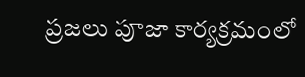ప్రజలు పూజా కార్యక్రమంలో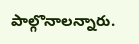పాల్గొనాలన్నారు.